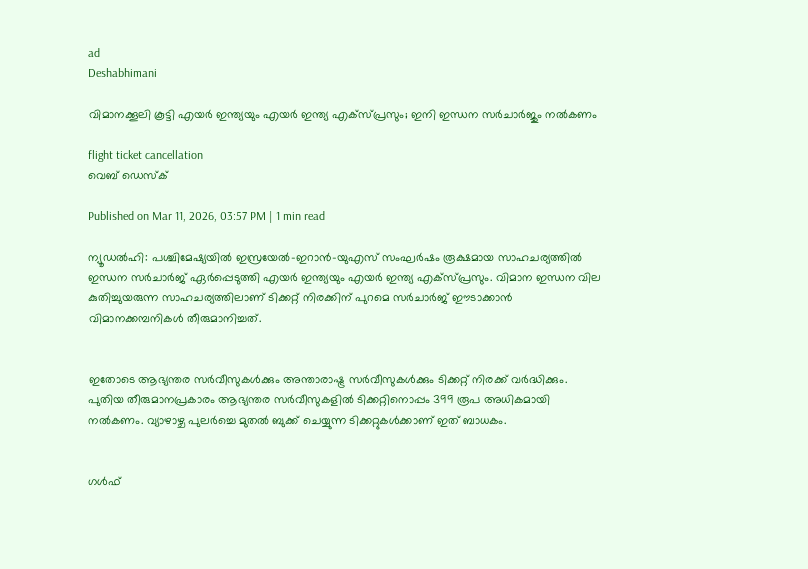ad
Deshabhimani

വിമാനക്കൂലി കൂട്ടി എയർ ഇന്ത്യയും എയർ ഇന്ത്യ എക്സ്പ്രസും; ഇനി ഇന്ധന സർചാർജും നൽകണം

flight ticket cancellation
വെബ് ഡെസ്ക്

Published on Mar 11, 2026, 03:57 PM | 1 min read

ന്യൂഡൽഹി: പശ്ചിമേഷ്യയിൽ ഇസ്രയേൽ-ഇറാൻ-യുഎസ് സംഘർഷം രൂക്ഷമായ സാഹചര്യത്തിൽ ഇന്ധന സർചാർജ് ഏർപ്പെടുത്തി എയർ ഇന്ത്യയും എയർ ഇന്ത്യ എക്സ്പ്രസും. വിമാന ഇന്ധന വില കുതിച്ചുയരുന്ന സാഹചര്യത്തിലാണ് ടിക്കറ്റ് നിരക്കിന് പുറമെ സർചാർജ് ഈടാക്കാൻ വിമാനക്കമ്പനികൾ തീരുമാനിച്ചത്.


ഇതോടെ ആഭ്യന്തര സർവീസുകൾക്കും അന്താരാഷ്ട്ര സർവീസുകൾക്കും ടിക്കറ്റ് നിരക്ക് വർദ്ധിക്കും. പുതിയ തീരുമാനപ്രകാരം ആഭ്യന്തര സർവീസുകളിൽ ടിക്കറ്റിനൊപ്പം 399 രൂപ അധികമായി നൽകണം. വ്യാഴാഴ്ച പുലർച്ചെ മുതൽ ബുക്ക് ചെയ്യുന്ന ടിക്കറ്റുകൾക്കാണ് ഇത് ബാധകം.


ഗൾഫ്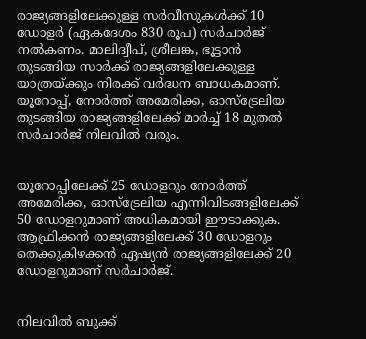രാജ്യങ്ങളിലേക്കുള്ള സർവീസുകൾക്ക് 10 ഡോളർ (ഏകദേശം 830 രൂപ) സർചാർജ് നൽകണം. മാലിദ്വീപ്, ശ്രീലങ്ക, ഭൂട്ടാൻ തുടങ്ങിയ സാർക്ക് രാജ്യങ്ങളിലേക്കുള്ള യാത്രയ്ക്കും നിരക്ക് വർദ്ധന ബാധകമാണ്. യൂറോപ്പ്, നോർത്ത് അമേരിക്ക, ഓസ്‌ട്രേലിയ തുടങ്ങിയ രാജ്യങ്ങളിലേക്ക് മാർച്ച് 18 മുതൽ സർചാർജ് നിലവിൽ വരും.


യൂറോപ്പിലേക്ക് 25 ഡോളറും നോർത്ത് അമേരിക്ക, ഓസ്‌ട്രേലിയ എന്നിവിടങ്ങളിലേക്ക് 50 ഡോളറുമാണ് അധികമായി ഈടാക്കുക. ആഫ്രിക്കൻ രാജ്യങ്ങളിലേക്ക് 30 ഡോളറും തെക്കുകിഴക്കൻ ഏഷ്യൻ രാജ്യങ്ങളിലേക്ക് 20 ഡോളറുമാണ് സർചാർജ്.


നിലവിൽ ബുക്ക്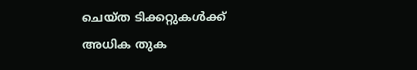ചെയ്ത ടിക്കറ്റുകൾക്ക് അധിക തുക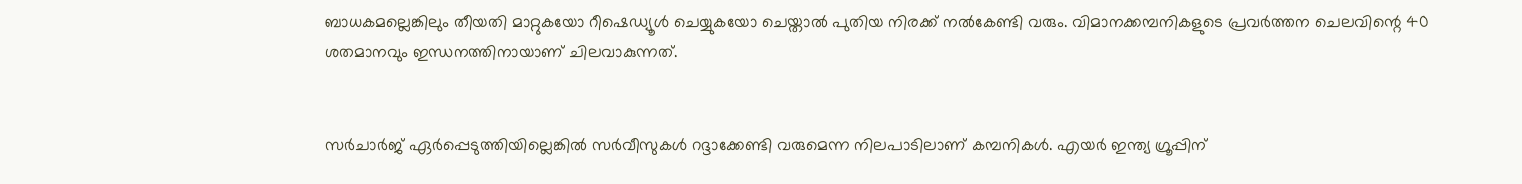ബാധകമല്ലെങ്കിലും തീയതി മാറ്റുകയോ റീഷെഡ്യൂൾ ചെയ്യുകയോ ചെയ്താൽ പുതിയ നിരക്ക് നൽകേണ്ടി വരും. വിമാനക്കമ്പനികളുടെ പ്രവർത്തന ചെലവിന്റെ 40 ശതമാനവും ഇന്ധനത്തിനായാണ് ചിലവാകുന്നത്.


സർചാർജ് ഏർപ്പെടുത്തിയില്ലെങ്കിൽ സർവീസുകൾ റദ്ദാക്കേണ്ടി വരുമെന്ന നിലപാടിലാണ് കമ്പനികൾ. എയർ ഇന്ത്യ ഗ്രൂപ്പിന്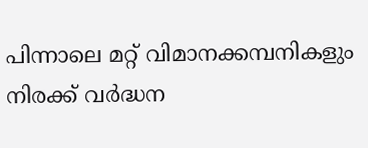പിന്നാലെ മറ്റ് വിമാനക്കമ്പനികളും നിരക്ക് വർദ്ധന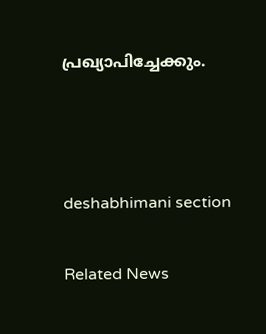പ്രഖ്യാപിച്ചേക്കും.



deshabhimani section

Related News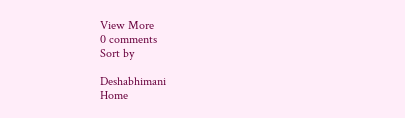View More
0 comments
Sort by

Deshabhimani
Home